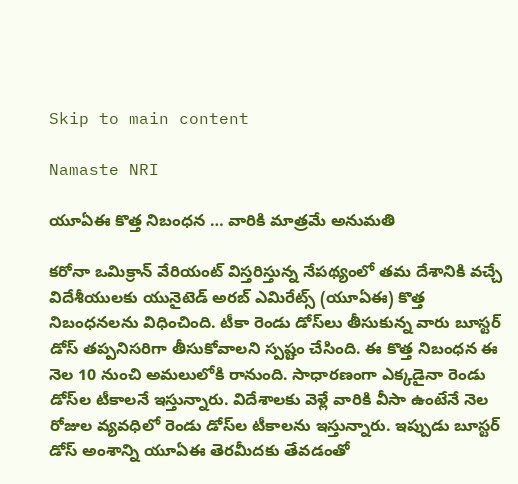Skip to main content

Namaste NRI

యూఏఈ కొత్త నిబంధన … వారికి మాత్రమే అనుమతి

కరోనా ఒమిక్రాన్‌ వేరియంట్‌ విస్తరిస్తున్న నేపథ్యంలో తమ దేశానికి వచ్చే విదేశీయులకు యునైటెడ్‌ అరబ్‌ ఎమిరేట్స్‌ (యూఏఈ) కొత్త నిబంధనలను విధించింది. టీకా రెండు డోస్‌లు తీసుకున్న వారు బూస్టర్‌ డోస్‌ తప్పనిసరిగా తీసుకోవాలని స్పష్టం చేసింది. ఈ కొత్త నిబంధన ఈ నెల 10 నుంచి అమలులోకి రానుంది. సాధారణంగా ఎక్కడైనా రెండు డోస్‌ల టీకాలనే ఇస్తున్నారు. విదేశాలకు వెళ్లే వారికి వీసా ఉంటేనే నెల రోజుల వ్యవధిలో రెండు డోస్‌ల టీకాలను ఇస్తున్నారు. ఇప్పుడు బూస్టర్‌ డోస్‌ అంశాన్ని యూఏఈ తెరమీదకు తేవడంతో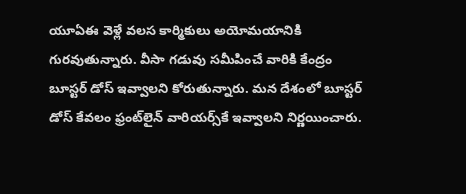యూఏఈ వెళ్లే వలస కార్మికులు అయోమయానికి గురవుతున్నారు. వీసా గడువు సమీపించే వారికి కేంద్రం బూస్టర్‌ డోస్‌ ఇవ్వాలని కోరుతున్నారు. మన దేశంలో బూస్టర్‌ డోస్‌ కేవలం ఫ్రంట్‌లైన్‌ వారియర్స్‌కే ఇవ్వాలని నిర్ణయించారు.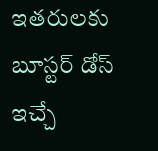ఇతరులకు బూస్టర్‌ డోస్‌ ఇచ్చే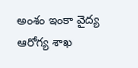అంశం ఇంకా వైద్య ఆరోగ్య శాఖ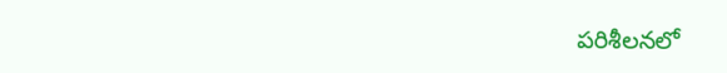పరిశీలనలో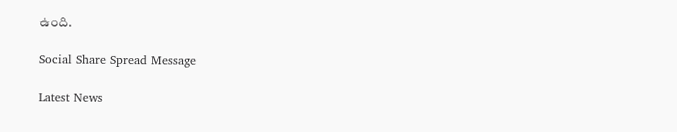ఉంది.

Social Share Spread Message

Latest News